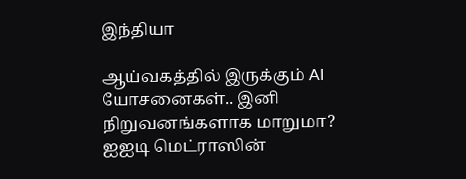இந்தியா

ஆய்வகத்தில் இருக்கும் AI யோசனைகள்.. இனி நிறுவனங்களாக மாறுமா? ஐஐடி மெட்ராஸின்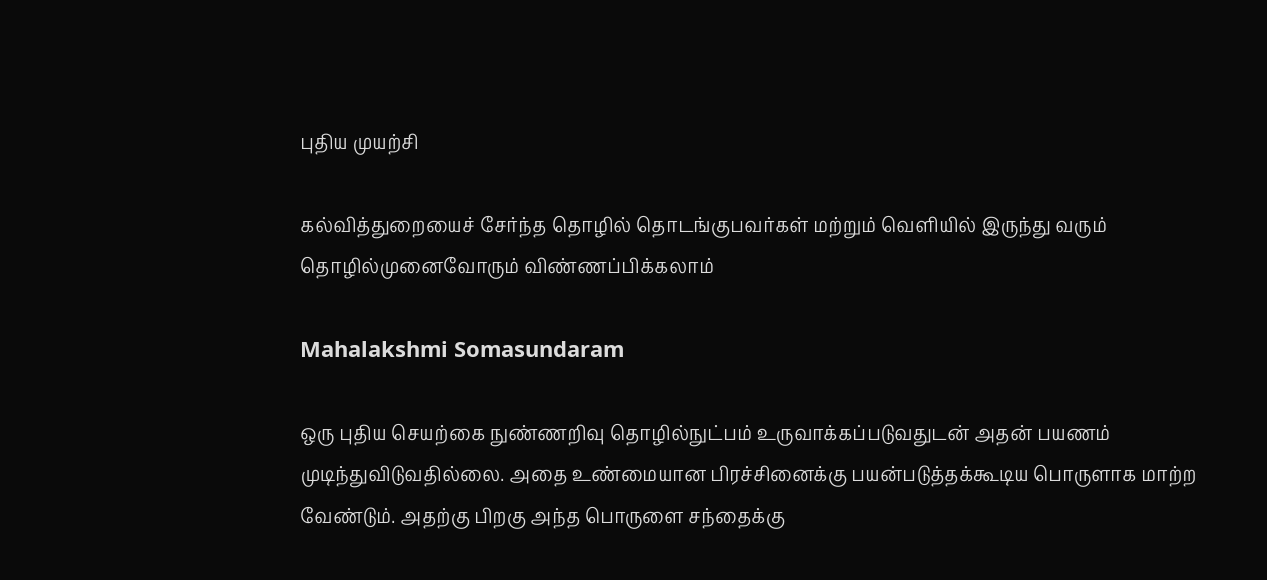புதிய முயற்சி

கல்வித்துறையைச் சேர்ந்த தொழில் தொடங்குபவர்கள் மற்றும் வெளியில் இருந்து வரும் தொழில்முனைவோரும் விண்ணப்பிக்கலாம்

Mahalakshmi Somasundaram

ஒரு புதிய செயற்கை நுண்ணறிவு தொழில்நுட்பம் உருவாக்கப்படுவதுடன் அதன் பயணம் முடிந்துவிடுவதில்லை. அதை உண்மையான பிரச்சினைக்கு பயன்படுத்தக்கூடிய பொருளாக மாற்ற வேண்டும். அதற்கு பிறகு அந்த பொருளை சந்தைக்கு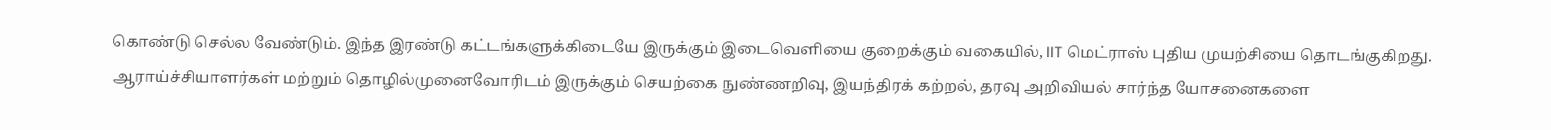கொண்டு செல்ல வேண்டும். இந்த இரண்டு கட்டங்களுக்கிடையே இருக்கும் இடைவெளியை குறைக்கும் வகையில், IIT மெட்ராஸ் புதிய முயற்சியை தொடங்குகிறது. ஆராய்ச்சியாளர்கள் மற்றும் தொழில்முனைவோரிடம் இருக்கும் செயற்கை நுண்ணறிவு, இயந்திரக் கற்றல், தரவு அறிவியல் சார்ந்த யோசனைகளை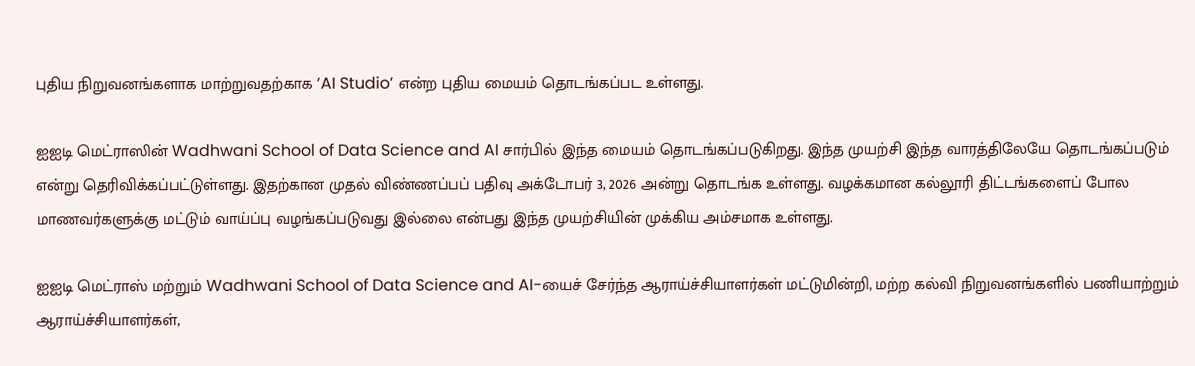புதிய நிறுவனங்களாக மாற்றுவதற்காக ‘AI Studio’ என்ற புதிய மையம் தொடங்கப்பட உள்ளது.

ஐஐடி மெட்ராஸின் Wadhwani School of Data Science and AI சார்பில் இந்த மையம் தொடங்கப்படுகிறது. இந்த முயற்சி இந்த வாரத்திலேயே தொடங்கப்படும் என்று தெரிவிக்கப்பட்டுள்ளது. இதற்கான முதல் விண்ணப்பப் பதிவு அக்டோபர் 3, 2026 அன்று தொடங்க உள்ளது. வழக்கமான கல்லூரி திட்டங்களைப் போல மாணவர்களுக்கு மட்டும் வாய்ப்பு வழங்கப்படுவது இல்லை என்பது இந்த முயற்சியின் முக்கிய அம்சமாக உள்ளது.

ஐஐடி மெட்ராஸ் மற்றும் Wadhwani School of Data Science and AI-யைச் சேர்ந்த ஆராய்ச்சியாளர்கள் மட்டுமின்றி, மற்ற கல்வி நிறுவனங்களில் பணியாற்றும் ஆராய்ச்சியாளர்கள்,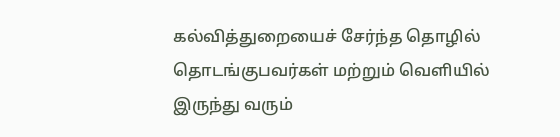கல்வித்துறையைச் சேர்ந்த தொழில் தொடங்குபவர்கள் மற்றும் வெளியில் இருந்து வரும்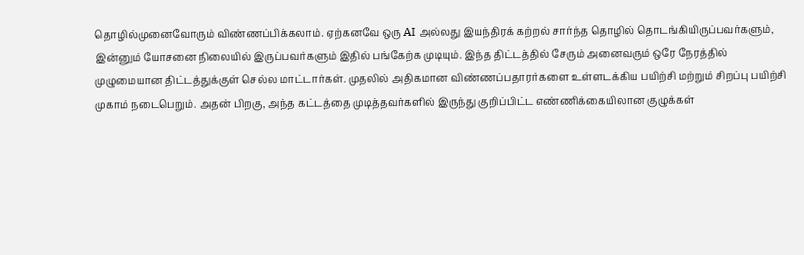தொழில்முனைவோரும் விண்ணப்பிக்கலாம். ஏற்கனவே ஒரு AI அல்லது இயந்திரக் கற்றல் சார்ந்த தொழில் தொடங்கியிருப்பவர்களும், இன்னும் யோசனை நிலையில் இருப்பவர்களும் இதில் பங்கேற்க முடியும். இந்த திட்டத்தில் சேரும் அனைவரும் ஒரே நேரத்தில் முழுமையான திட்டத்துக்குள் செல்ல மாட்டார்கள். முதலில் அதிகமான விண்ணப்பதாரர்களை உள்ளடக்கிய பயிற்சி மற்றும் சிறப்பு பயிற்சி முகாம் நடைபெறும். அதன் பிறகு, அந்த கட்டத்தை முடித்தவர்களில் இருந்து குறிப்பிட்ட எண்ணிக்கையிலான குழுக்கள்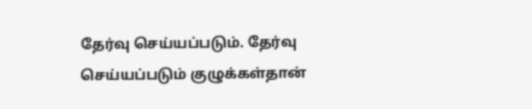தேர்வு செய்யப்படும். தேர்வு செய்யப்படும் குழுக்கள்தான்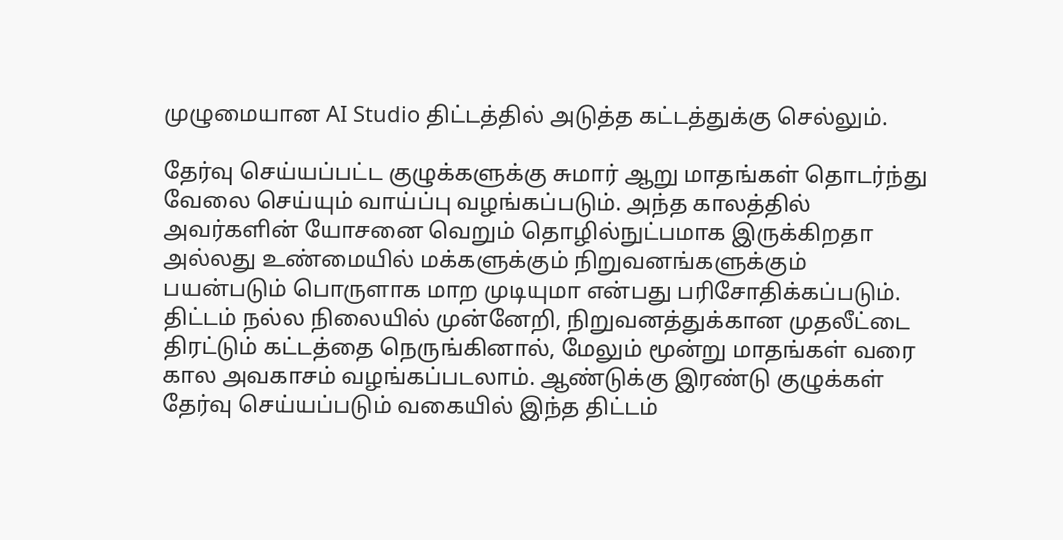முழுமையான AI Studio திட்டத்தில் அடுத்த கட்டத்துக்கு செல்லும்.

தேர்வு செய்யப்பட்ட குழுக்களுக்கு சுமார் ஆறு மாதங்கள் தொடர்ந்து வேலை செய்யும் வாய்ப்பு வழங்கப்படும். அந்த காலத்தில் அவர்களின் யோசனை வெறும் தொழில்நுட்பமாக இருக்கிறதா அல்லது உண்மையில் மக்களுக்கும் நிறுவனங்களுக்கும் பயன்படும் பொருளாக மாற முடியுமா என்பது பரிசோதிக்கப்படும். திட்டம் நல்ல நிலையில் முன்னேறி, நிறுவனத்துக்கான முதலீட்டை திரட்டும் கட்டத்தை நெருங்கினால், மேலும் மூன்று மாதங்கள் வரை கால அவகாசம் வழங்கப்படலாம். ஆண்டுக்கு இரண்டு குழுக்கள் தேர்வு செய்யப்படும் வகையில் இந்த திட்டம்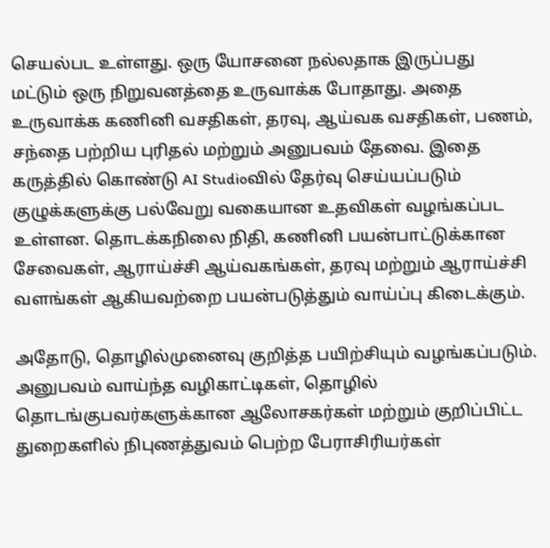செயல்பட உள்ளது. ஒரு யோசனை நல்லதாக இருப்பது மட்டும் ஒரு நிறுவனத்தை உருவாக்க போதாது. அதை உருவாக்க கணினி வசதிகள், தரவு, ஆய்வக வசதிகள், பணம், சந்தை பற்றிய புரிதல் மற்றும் அனுபவம் தேவை. இதை கருத்தில் கொண்டு AI Studioவில் தேர்வு செய்யப்படும் குழுக்களுக்கு பல்வேறு வகையான உதவிகள் வழங்கப்பட உள்ளன. தொடக்கநிலை நிதி, கணினி பயன்பாட்டுக்கான சேவைகள், ஆராய்ச்சி ஆய்வகங்கள், தரவு மற்றும் ஆராய்ச்சி வளங்கள் ஆகியவற்றை பயன்படுத்தும் வாய்ப்பு கிடைக்கும்.

அதோடு, தொழில்முனைவு குறித்த பயிற்சியும் வழங்கப்படும். அனுபவம் வாய்ந்த வழிகாட்டிகள், தொழில் தொடங்குபவர்களுக்கான ஆலோசகர்கள் மற்றும் குறிப்பிட்ட துறைகளில் நிபுணத்துவம் பெற்ற பேராசிரியர்கள்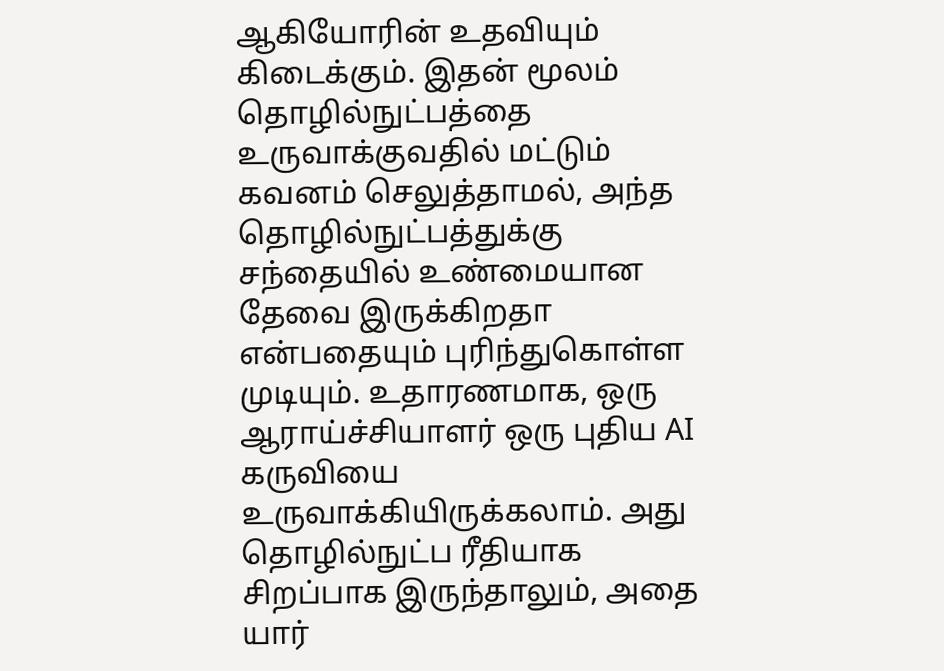ஆகியோரின் உதவியும் கிடைக்கும். இதன் மூலம் தொழில்நுட்பத்தை உருவாக்குவதில் மட்டும் கவனம் செலுத்தாமல், அந்த தொழில்நுட்பத்துக்கு சந்தையில் உண்மையான தேவை இருக்கிறதா என்பதையும் புரிந்துகொள்ள முடியும். உதாரணமாக, ஒரு ஆராய்ச்சியாளர் ஒரு புதிய AI கருவியை உருவாக்கியிருக்கலாம். அது தொழில்நுட்ப ரீதியாக சிறப்பாக இருந்தாலும், அதை யார்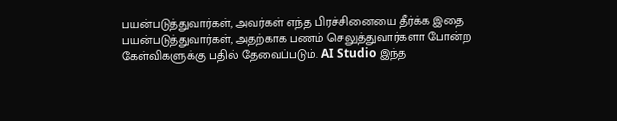பயன்படுத்துவார்கள், அவர்கள் எந்த பிரச்சினையை தீர்க்க இதை பயன்படுத்துவார்கள், அதற்காக பணம் செலுத்துவார்களா போன்ற கேள்விகளுக்கு பதில் தேவைப்படும். AI Studio இந்த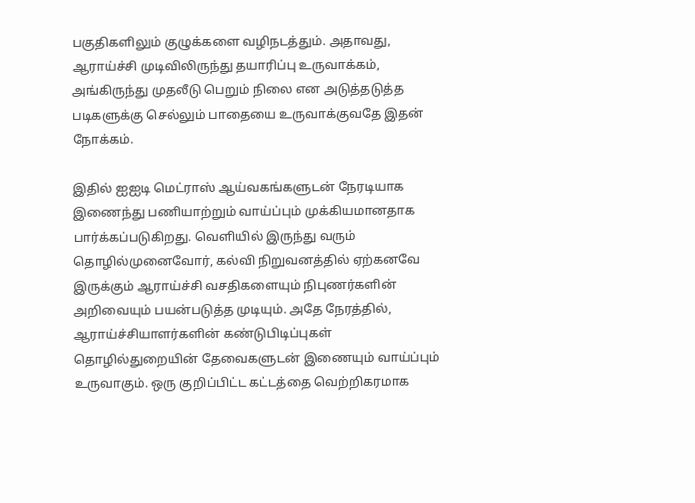பகுதிகளிலும் குழுக்களை வழிநடத்தும். அதாவது, ஆராய்ச்சி முடிவிலிருந்து தயாரிப்பு உருவாக்கம், அங்கிருந்து முதலீடு பெறும் நிலை என அடுத்தடுத்த படிகளுக்கு செல்லும் பாதையை உருவாக்குவதே இதன் நோக்கம்.

இதில் ஐஐடி மெட்ராஸ் ஆய்வகங்களுடன் நேரடியாக இணைந்து பணியாற்றும் வாய்ப்பும் முக்கியமானதாக பார்க்கப்படுகிறது. வெளியில் இருந்து வரும் தொழில்முனைவோர், கல்வி நிறுவனத்தில் ஏற்கனவே இருக்கும் ஆராய்ச்சி வசதிகளையும் நிபுணர்களின் அறிவையும் பயன்படுத்த முடியும். அதே நேரத்தில், ஆராய்ச்சியாளர்களின் கண்டுபிடிப்புகள் தொழில்துறையின் தேவைகளுடன் இணையும் வாய்ப்பும் உருவாகும். ஒரு குறிப்பிட்ட கட்டத்தை வெற்றிகரமாக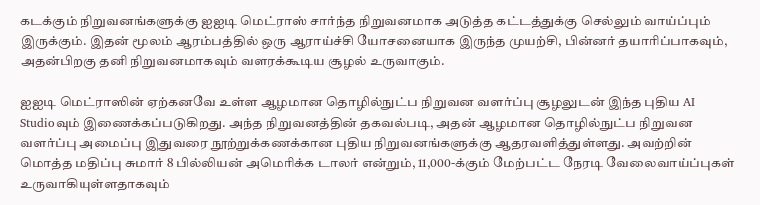கடக்கும் நிறுவனங்களுக்கு ஐஐடி மெட்ராஸ் சார்ந்த நிறுவனமாக அடுத்த கட்டத்துக்கு செல்லும் வாய்ப்பும் இருக்கும். இதன் மூலம் ஆரம்பத்தில் ஒரு ஆராய்ச்சி யோசனையாக இருந்த முயற்சி, பின்னர் தயாரிப்பாகவும், அதன்பிறகு தனி நிறுவனமாகவும் வளரக்கூடிய சூழல் உருவாகும்.

ஐஐடி மெட்ராஸின் ஏற்கனவே உள்ள ஆழமான தொழில்நுட்ப நிறுவன வளர்ப்பு சூழலுடன் இந்த புதிய AI Studioவும் இணைக்கப்படுகிறது. அந்த நிறுவனத்தின் தகவல்படி, அதன் ஆழமான தொழில்நுட்ப நிறுவன வளர்ப்பு அமைப்பு இதுவரை நூற்றுக்கணக்கான புதிய நிறுவனங்களுக்கு ஆதரவளித்துள்ளது. அவற்றின் மொத்த மதிப்பு சுமார் 8 பில்லியன் அமெரிக்க டாலர் என்றும், 11,000-க்கும் மேற்பட்ட நேரடி வேலைவாய்ப்புகள் உருவாகியுள்ளதாகவும்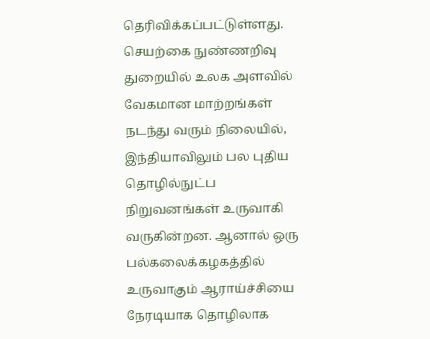தெரிவிக்கப்பட்டுள்ளது. செயற்கை நுண்ணறிவு துறையில் உலக அளவில் வேகமான மாற்றங்கள் நடந்து வரும் நிலையில், இந்தியாவிலும் பல புதிய தொழில்நுட்ப நிறுவனங்கள் உருவாகி வருகின்றன. ஆனால் ஒரு பல்கலைக்கழகத்தில் உருவாகும் ஆராய்ச்சியை நேரடியாக தொழிலாக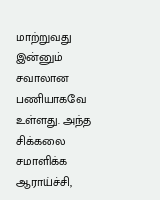மாற்றுவது இன்னும் சவாலான பணியாகவே உள்ளது. அந்த சிக்கலை சமாளிக்க ஆராய்ச்சி,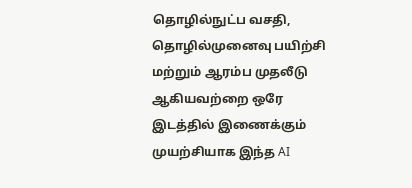தொழில்நுட்ப வசதி, தொழில்முனைவு பயிற்சி மற்றும் ஆரம்ப முதலீடு ஆகியவற்றை ஒரே இடத்தில் இணைக்கும் முயற்சியாக இந்த AI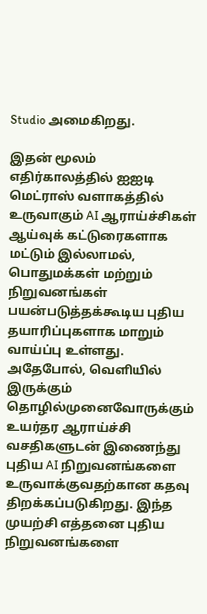Studio அமைகிறது.

இதன் மூலம் எதிர்காலத்தில் ஐஐடி மெட்ராஸ் வளாகத்தில் உருவாகும் AI ஆராய்ச்சிகள் ஆய்வுக் கட்டுரைகளாக மட்டும் இல்லாமல், பொதுமக்கள் மற்றும் நிறுவனங்கள் பயன்படுத்தக்கூடிய புதிய தயாரிப்புகளாக மாறும் வாய்ப்பு உள்ளது. அதேபோல், வெளியில் இருக்கும் தொழில்முனைவோருக்கும் உயர்தர ஆராய்ச்சி வசதிகளுடன் இணைந்து புதிய AI நிறுவனங்களை உருவாக்குவதற்கான கதவு திறக்கப்படுகிறது. இந்த முயற்சி எத்தனை புதிய நிறுவனங்களை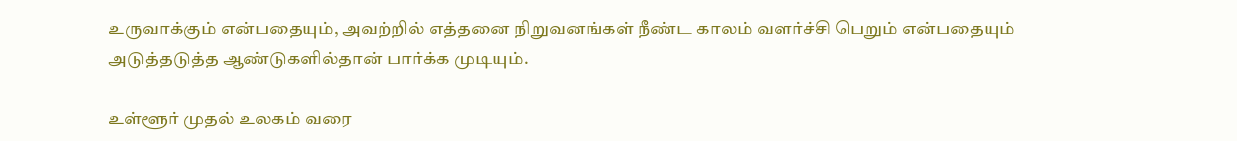உருவாக்கும் என்பதையும், அவற்றில் எத்தனை நிறுவனங்கள் நீண்ட காலம் வளர்ச்சி பெறும் என்பதையும் அடுத்தடுத்த ஆண்டுகளில்தான் பார்க்க முடியும்.

உள்ளூர் முதல் உலகம் வரை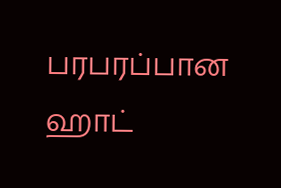பரபரப்பான ஹாட்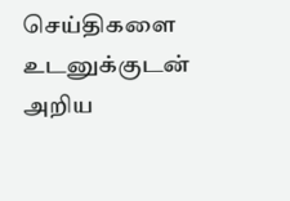செய்திகளை உடனுக்குடன் அறிய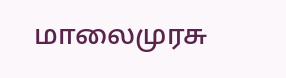மாலைமுரசு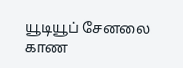யூடியூப் சேனலை காண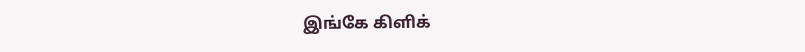இங்கே கிளிக்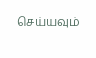செய்யவும்